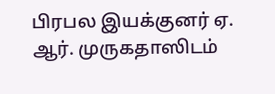பிரபல இயக்குனர் ஏ. ஆர். முருகதாஸிடம்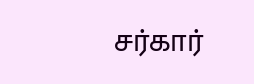சர்கார்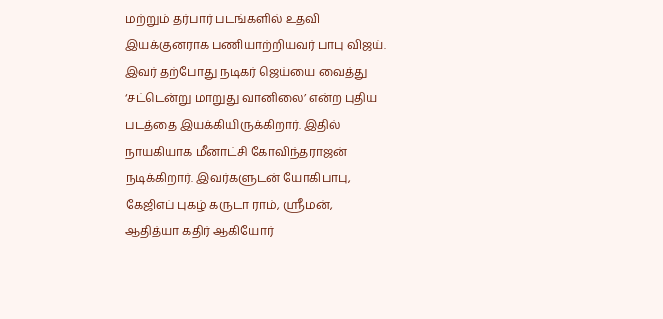மற்றும் தர்பார் படங்களில் உதவி இயக்குனராக பணியாற்றியவர் பாபு விஜய். இவர் தற்போது நடிகர் ஜெய்யை வைத்து ‘சட்டென்று மாறுது வானிலை’ என்ற புதிய படத்தை இயக்கியிருக்கிறார். இதில் நாயகியாக மீனாட்சி கோவிந்தராஜன் நடிக்கிறார். இவர்களுடன் யோகிபாபு, கேஜிஎப் புகழ் கருடா ராம், ஶ்ரீமன், ஆதித்யா கதிர் ஆகியோர்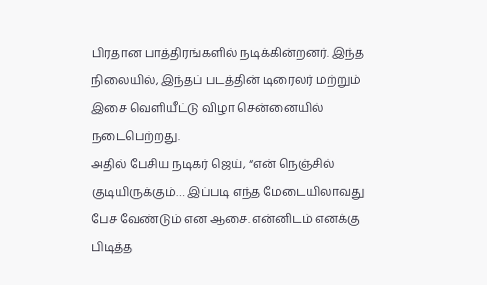பிரதான பாத்திரங்களில் நடிக்கின்றனர். இந்த நிலையில், இந்தப் படத்தின் டிரைலர் மற்றும் இசை வெளியீட்டு விழா சென்னையில் நடைபெற்றது.
அதில் பேசிய நடிகர் ஜெய், “என் நெஞ்சில் குடியிருக்கும்… இப்படி எந்த மேடையிலாவது பேச வேண்டும் என ஆசை. என்னிடம் எனக்கு பிடித்த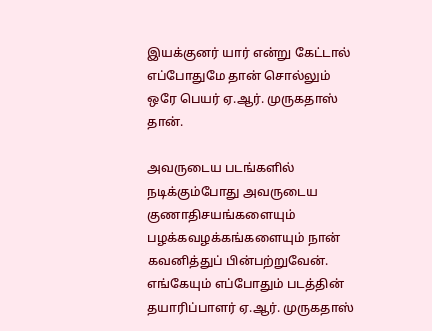இயக்குனர் யார் என்று கேட்டால் எப்போதுமே தான் சொல்லும் ஒரே பெயர் ஏ.ஆர். முருகதாஸ் தான்.

அவருடைய படங்களில் நடிக்கும்போது அவருடைய குணாதிசயங்களையும் பழக்கவழக்கங்களையும் நான் கவனித்துப் பின்பற்றுவேன். எங்கேயும் எப்போதும் படத்தின் தயாரிப்பாளர் ஏ.ஆர். முருகதாஸ்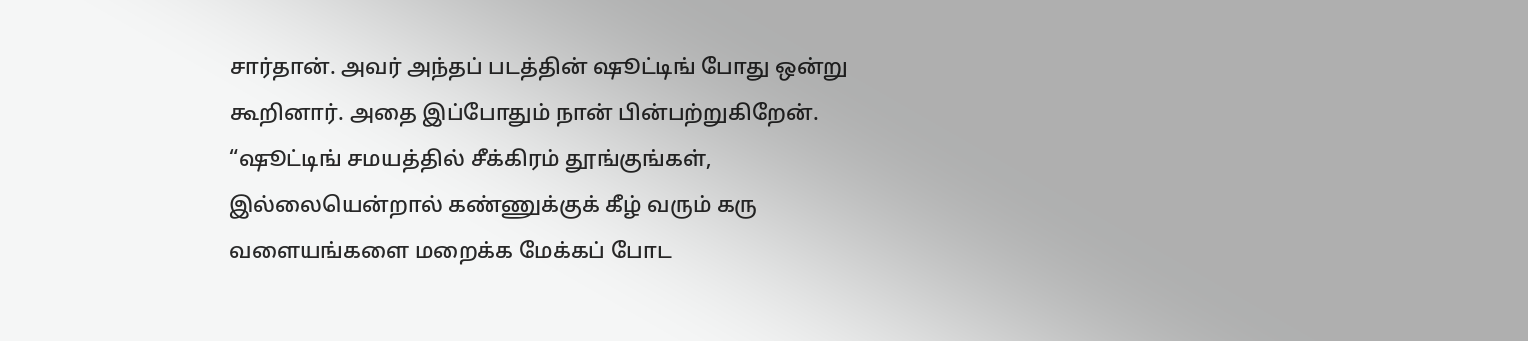சார்தான். அவர் அந்தப் படத்தின் ஷூட்டிங் போது ஒன்று கூறினார். அதை இப்போதும் நான் பின்பற்றுகிறேன். “ஷூட்டிங் சமயத்தில் சீக்கிரம் தூங்குங்கள், இல்லையென்றால் கண்ணுக்குக் கீழ் வரும் கரு வளையங்களை மறைக்க மேக்கப் போட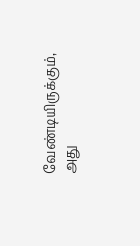வேண்டியிருக்கும், அது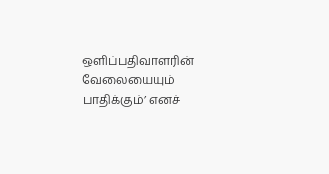ஒளிப்பதிவாளரின் வேலையையும் பாதிக்கும்’ எனச்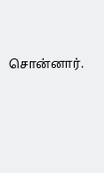சொன்னார்.